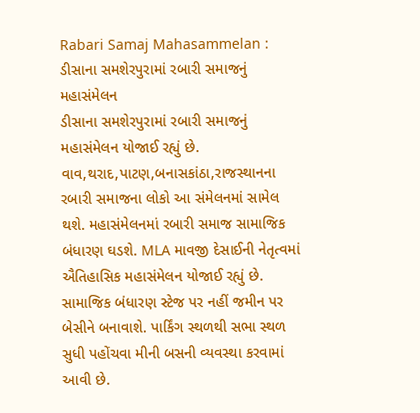Rabari Samaj Mahasammelan : ડીસાના સમશેરપુરામાં રબારી સમાજનું મહાસંમેલન
ડીસાના સમશેરપુરામાં રબારી સમાજનું મહાસંમેલન યોજાઈ રહ્યું છે. વાવ,થરાદ,પાટણ,બનાસકાંઠા,રાજસ્થાનના રબારી સમાજના લોકો આ સંમેલનમાં સામેલ થશે. મહાસંમેલનમાં રબારી સમાજ સામાજિક બંધારણ ઘડશે. MLA માવજી દેસાઈની નેતૃત્વમાં ઐતિહાસિક મહાસંમેલન યોજાઈ રહ્યું છે. સામાજિક બંધારણ સ્ટેજ પર નહીં જમીન પર બેસીને બનાવાશે. પાર્કિંગ સ્થળથી સભા સ્થળ સુધી પહોંચવા મીની બસની વ્યવસ્થા કરવામાં આવી છે.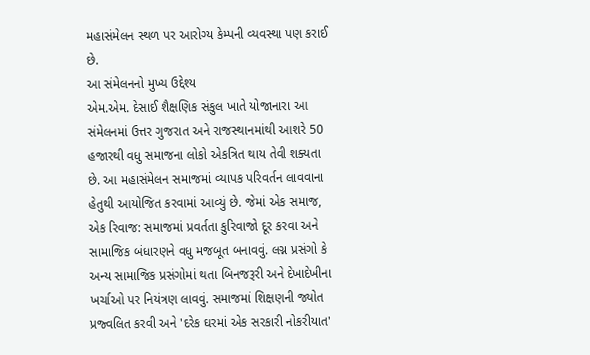મહાસંમેલન સ્થળ પર આરોગ્ય કેમ્પની વ્યવસ્થા પણ કરાઈ છે.
આ સંમેલનનો મુખ્ય ઉદ્દેશ્ય
એમ.એમ. દેસાઈ શૈક્ષણિક સંકુલ ખાતે યોજાનારા આ સંમેલનમાં ઉત્તર ગુજરાત અને રાજસ્થાનમાંથી આશરે 50 હજારથી વધુ સમાજના લોકો એકત્રિત થાય તેવી શક્યતા છે. આ મહાસંમેલન સમાજમાં વ્યાપક પરિવર્તન લાવવાના હેતુથી આયોજિત કરવામાં આવ્યું છે. જેમાં એક સમાજ, એક રિવાજ: સમાજમાં પ્રવર્તતા કુરિવાજો દૂર કરવા અને સામાજિક બંધારણને વધુ મજબૂત બનાવવું. લગ્ન પ્રસંગો કે અન્ય સામાજિક પ્રસંગોમાં થતા બિનજરૂરી અને દેખાદેખીના ખર્ચાઓ પર નિયંત્રણ લાવવું. સમાજમાં શિક્ષણની જ્યોત પ્રજ્વલિત કરવી અને 'દરેક ઘરમાં એક સરકારી નોકરીયાત'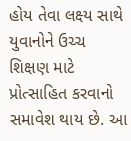હોય તેવા લક્ષ્ય સાથે યુવાનોને ઉચ્ચ શિક્ષણ માટે પ્રોત્સાહિત કરવાનો સમાવેશ થાય છે. આ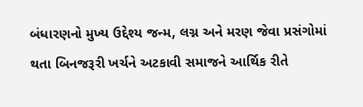બંધારણનો મુખ્ય ઉદ્દેશ્ય જન્મ, લગ્ન અને મરણ જેવા પ્રસંગોમાં થતા બિનજરૂરી ખર્ચને અટકાવી સમાજને આર્થિક રીતે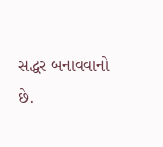સદ્ધર બનાવવાનો છે.